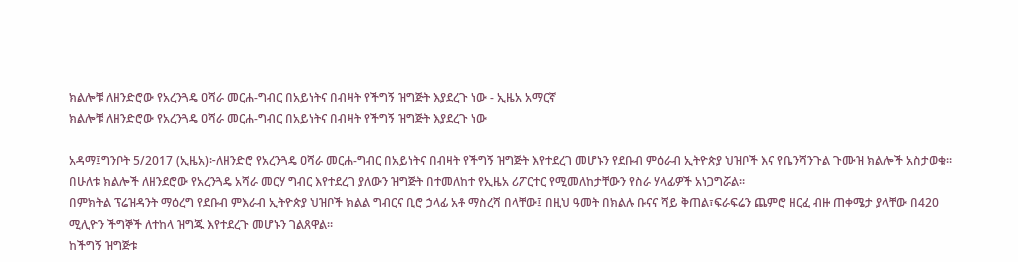ክልሎቹ ለዘንድሮው የአረንጓዴ ዐሻራ መርሐ-ግብር በአይነትና በብዛት የችግኝ ዝግጅት እያደረጉ ነው - ኢዜአ አማርኛ
ክልሎቹ ለዘንድሮው የአረንጓዴ ዐሻራ መርሐ-ግብር በአይነትና በብዛት የችግኝ ዝግጅት እያደረጉ ነው

አዳማ፤ግንቦት 5/2017 (ኢዜአ)፦ለዘንድሮ የአረንጓዴ ዐሻራ መርሐ-ግብር በአይነትና በብዛት የችግኝ ዝግጅት እየተደረገ መሆኑን የደቡብ ምዕራብ ኢትዮጵያ ህዝቦች እና የቤንሻንጉል ጉሙዝ ክልሎች አስታወቁ።
በሁለቱ ክልሎች ለዘንደሮው የአረንጓዴ አሻራ መርሃ ግብር እየተደረገ ያለውን ዝግጅት በተመለከተ የኢዜአ ሪፖርተር የሚመለከታቸውን የስራ ሃላፊዎች አነጋግሯል።
በምክትል ፕሬዝዳንት ማዕረግ የደቡብ ምእራብ ኢትዮጵያ ህዝቦች ክልል ግብርና ቢሮ ኃላፊ አቶ ማስረሻ በላቸው፤ በዚህ ዓመት በክልሉ ቡናና ሻይ ቅጠል፣ፍራፍሬን ጨምሮ ዘርፈ ብዙ ጠቀሜታ ያላቸው በ420 ሚሊዮን ችግኞች ለተከላ ዝግጁ እየተደረጉ መሆኑን ገልጸዋል።
ከችግኝ ዝግጅቱ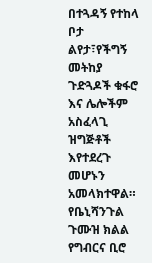በተጓዳኝ የተከላ ቦታ ልየታ፣የችግኝ መትከያ ጉድጓዶች ቁፋሮ እና ሌሎችም አስፈላጊ ዝግጅቶች እየተደረጉ መሆኑን አመላክተዋል።
የቤኒሻንጉል ጉሙዝ ክልል የግብርና ቢሮ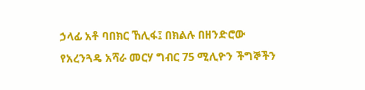ኃላፊ አቶ ባበክር ኸሊፋ፤ በክልሉ በዘንድሮው የአረንጓዴ አሻራ መርሃ ግብር 75 ሚሊዮን ችግኞችን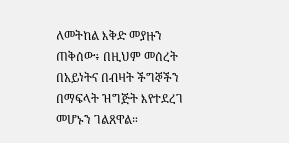ለመትከል እቅድ መያዙን ጠቅሰው፥ በዚህም መሰረት በአይነትና በብዛት ችግኞችን በማፍላት ዝግጅት እየተደረገ መሆኑን ገልጸዋል።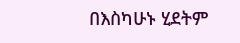በእስካሁኑ ሂደትም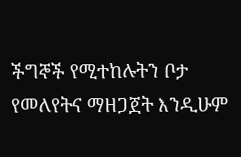ችግኞች የሚተከሉትን ቦታ የመለየትና ማዘጋጀት እንዲሁም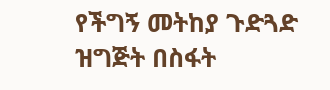የችግኝ መትከያ ጉድጓድ ዝግጅት በስፋት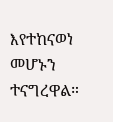እየተከናወነ መሆኑን ተናግረዋል።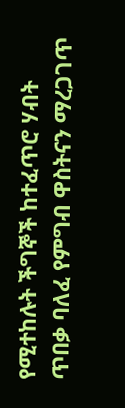የሚተከሉት ችግኞች ከተፈጥሮ ሃብት ጥበቃ ባለፈ የምግብ ዋስትናን ማረጋገጥ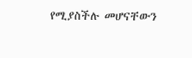የሚያስችሉ መሆናቸውን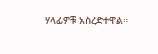ሃላፊዎቹ አስረድተዋል።